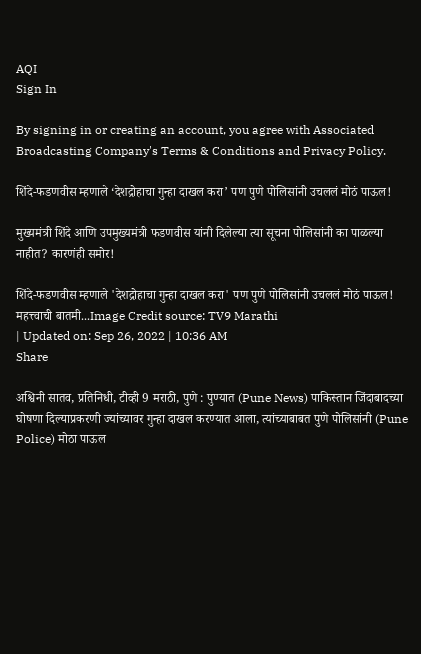AQI
Sign In

By signing in or creating an account, you agree with Associated Broadcasting Company's Terms & Conditions and Privacy Policy.

शिंदे-फडणवीस म्हणाले ‘देशद्रोहाचा गुन्हा दाखल करा’ पण पुणे पोलिसांनी उचललं मोठं पाऊल!

मुख्यमंत्री शिंदे आणि उपमुख्यमंत्री फडणवीस यांनी दिलेल्या त्या सूचना पोलिसांनी का पाळल्या नाहीत? कारणंही समोर!

शिंदे-फडणवीस म्हणाले 'देशद्रोहाचा गुन्हा दाखल करा' पण पुणे पोलिसांनी उचललं मोठं पाऊल!
महत्त्वाची बातमी...Image Credit source: TV9 Marathi
| Updated on: Sep 26, 2022 | 10:36 AM
Share

अश्विनी सातव, प्रतिनिधी, टीव्ही 9 मराठी, पुणे : पुण्यात (Pune News) पाकिस्तान जिंदाबादच्या घोषणा दिल्याप्रकरणी ज्यांच्यावर गुन्हा दाखल करण्यात आला, त्यांच्याबाबत पुणे पोलिसांनी (Pune Police) मोठा पाऊल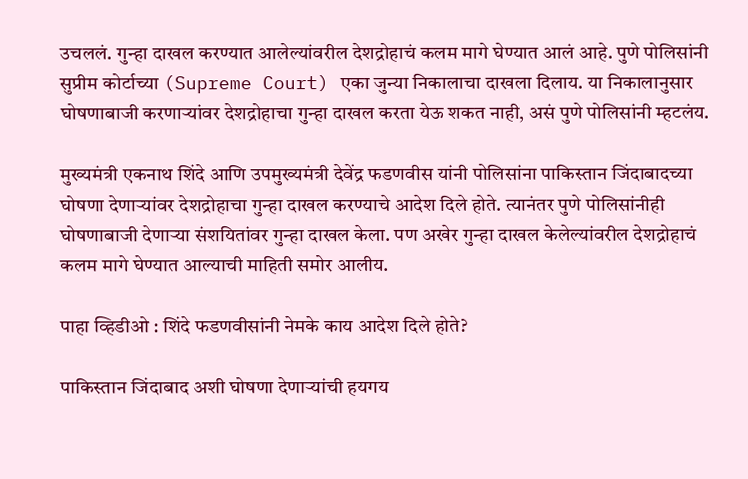उचललं. गुन्हा दाखल करण्यात आलेल्यांवरील देशद्रोहाचं कलम मागे घेण्यात आलं आहे. पुणे पोलिसांनी सुप्रीम कोर्टाच्या (Supreme Court) एका जुन्या निकालाचा दाखला दिलाय. या निकालानुसार घोषणाबाजी करणाऱ्यांवर देशद्रोहाचा गुन्हा दाखल करता येऊ शकत नाही, असं पुणे पोलिसांनी म्हटलंय.

मुख्यमंत्री एकनाथ शिंदे आणि उपमुख्यमंत्री देवेंद्र फडणवीस यांनी पोलिसांना पाकिस्तान जिंदाबादच्या घोषणा देणाऱ्यांवर देशद्रोहाचा गुन्हा दाखल करण्याचे आदेश दिले होते. त्यानंतर पुणे पोलिसांनीही घोषणाबाजी देणाऱ्या संशयितांवर गुन्हा दाखल केला. पण अखेर गुन्हा दाखल केलेल्यांवरील देशद्रोहाचं कलम मागे घेण्यात आल्याची माहिती समोर आलीय.

पाहा व्हिडीओ : शिंदे फडणवीसांनी नेमके काय आदेश दिले होते?

पाकिस्तान जिंदाबाद अशी घोषणा देणाऱ्यांची हयगय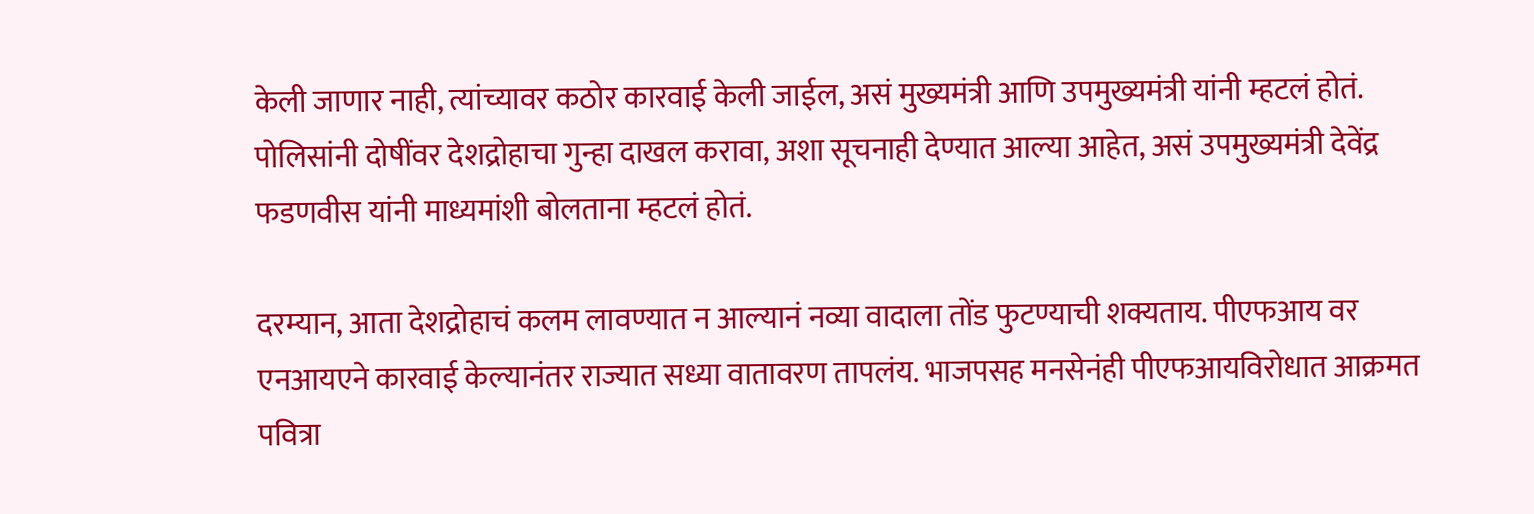केली जाणार नाही, त्यांच्यावर कठोर कारवाई केली जाईल, असं मुख्यमंत्री आणि उपमुख्यमंत्री यांनी म्हटलं होतं. पोलिसांनी दोषींवर देशद्रोहाचा गुन्हा दाखल करावा, अशा सूचनाही देण्यात आल्या आहेत, असं उपमुख्यमंत्री देवेंद्र फडणवीस यांनी माध्यमांशी बोलताना म्हटलं होतं.

दरम्यान, आता देशद्रोहाचं कलम लावण्यात न आल्यानं नव्या वादाला तोंड फुटण्याची शक्यताय. पीएफआय वर एनआयएने कारवाई केल्यानंतर राज्यात सध्या वातावरण तापलंय. भाजपसह मनसेनंही पीएफआयविरोधात आक्रमत पवित्रा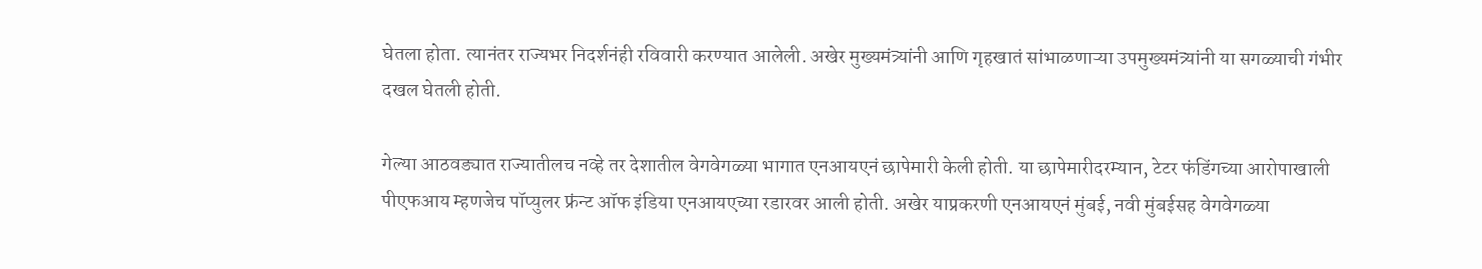घेतला होता. त्यानंतर राज्यभर निदर्शनंही रविवारी करण्यात आलेली. अखेर मुख्यमंत्र्यांनी आणि गृहखातं सांभाळणाऱ्या उपमुख्यमंत्र्यांनी या सगळ्याची गंभीर दखल घेतली होती.

गेल्या आठवड्यात राज्यातीलच नव्हे तर देशातील वेगवेगळ्या भागात एनआयएनं छापेमारी केली होती. या छापेमारीदरम्यान, टेटर फंडिंगच्या आरोपाखाली पीएफआय म्हणजेच पॉप्युलर फ्रंन्ट ऑफ इंडिया एनआयएच्या रडारवर आली होती. अखेर याप्रकरणी एनआयएनं मुंबई, नवी मुंबईसह वेगवेगळ्या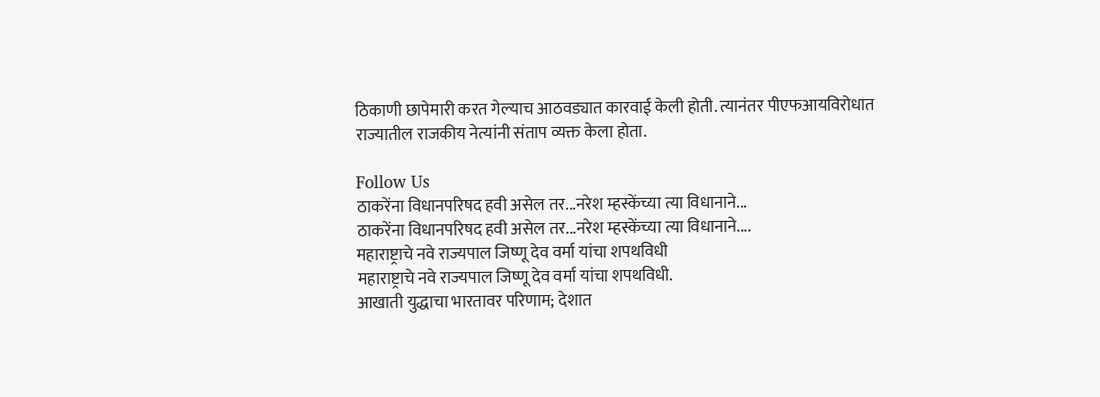ठिकाणी छापेमारी करत गेल्याच आठवड्यात कारवाई केली होती. त्यानंतर पीएफआयविरोधात राज्यातील राजकीय नेत्यांनी संताप व्यक्त केला होता.

Follow Us
ठाकरेंना विधानपरिषद हवी असेल तर...नरेश म्हस्केंच्या त्या विधानाने...
ठाकरेंना विधानपरिषद हवी असेल तर...नरेश म्हस्केंच्या त्या विधानाने....
महाराष्ट्राचे नवे राज्यपाल जिष्णू देव वर्मा यांचा शपथविधी
महाराष्ट्राचे नवे राज्यपाल जिष्णू देव वर्मा यांचा शपथविधी.
आखाती युद्धाचा भारतावर परिणाम; देशात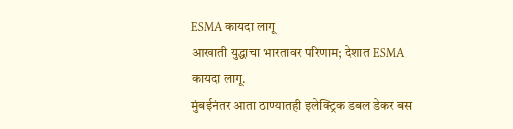ESMA कायदा लागू
आखाती युद्धाचा भारतावर परिणाम; देशात ESMA कायदा लागू.
मुंबईनंतर आता ठाण्यातही इलेक्ट्रिक डबल डेकर बस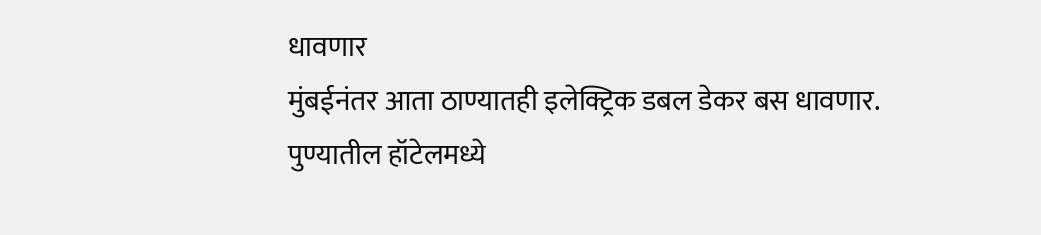धावणार
मुंबईनंतर आता ठाण्यातही इलेक्ट्रिक डबल डेकर बस धावणार.
पुण्यातील हॉटेलमध्ये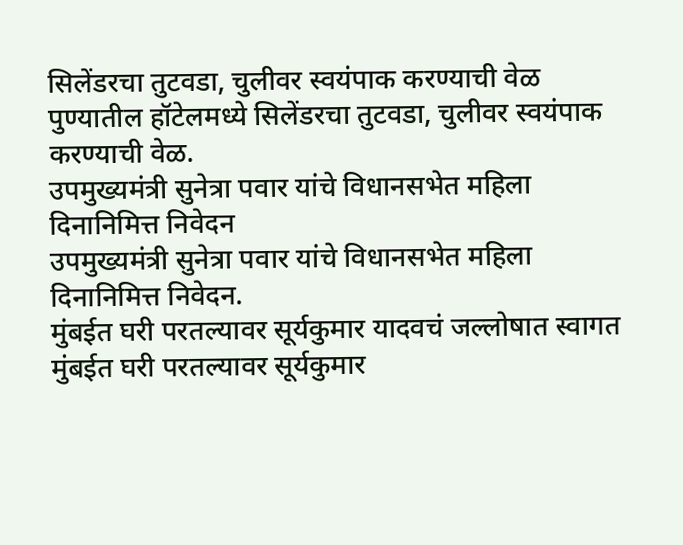सिलेंडरचा तुटवडा, चुलीवर स्वयंपाक करण्याची वेळ
पुण्यातील हॉटेलमध्ये सिलेंडरचा तुटवडा, चुलीवर स्वयंपाक करण्याची वेळ.
उपमुख्यमंत्री सुनेत्रा पवार यांचे विधानसभेत महिला दिनानिमित्त निवेदन
उपमुख्यमंत्री सुनेत्रा पवार यांचे विधानसभेत महिला दिनानिमित्त निवेदन.
मुंबईत घरी परतल्यावर सूर्यकुमार यादवचं जल्लोषात स्वागत
मुंबईत घरी परतल्यावर सूर्यकुमार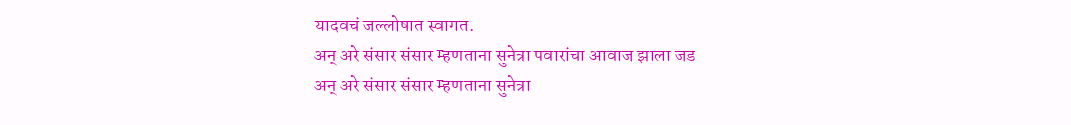यादवचं जल्लोषात स्वागत.
अन् अरे संसार संसार म्हणताना सुनेत्रा पवारांचा आवाज झाला जड
अन् अरे संसार संसार म्हणताना सुनेत्रा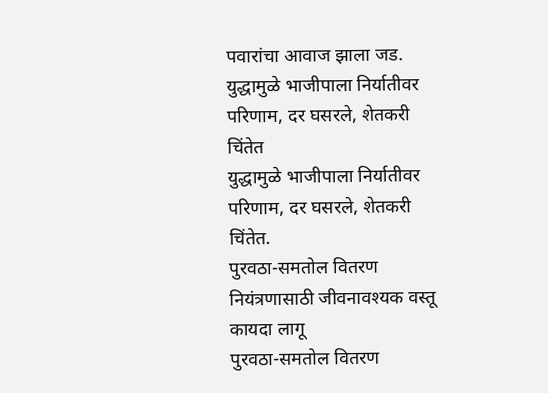पवारांचा आवाज झाला जड.
युद्धामुळे भाजीपाला निर्यातीवर परिणाम, दर घसरले, शेतकरी चिंतेत
युद्धामुळे भाजीपाला निर्यातीवर परिणाम, दर घसरले, शेतकरी चिंतेत.
पुरवठा-समतोल वितरण नियंत्रणासाठी जीवनावश्यक वस्तू कायदा लागू
पुरवठा-समतोल वितरण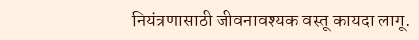नियंत्रणासाठी जीवनावश्यक वस्तू कायदा लागू.